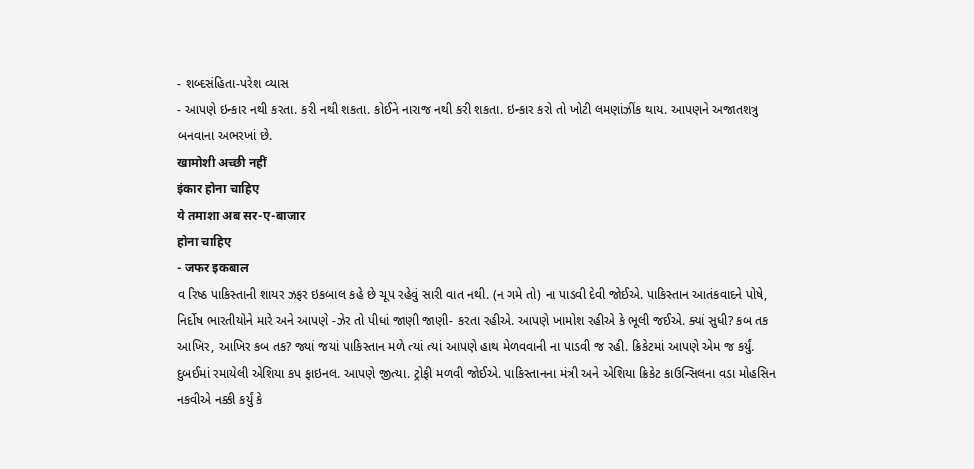- શબ્દસંહિતા-પરેશ વ્યાસ
- આપણે ઇન્કાર નથી કરતા. કરી નથી શકતા. કોઈને નારાજ નથી કરી શકતા. ઇન્કાર કરો તો ખોટી લમણાંઝીંક થાય. આપણને અજાતશત્રુ બનવાના અભરખાં છે.
खामोशी अच्छी नहीं
इंकार होना चाहिए
ये तमाशा अब सर-ए-बाजार
होना चाहिए
- जफर इकबाल
વ રિષ્ઠ પાકિસ્તાની શાયર ઝફર ઇકબાલ કહે છે ચૂપ રહેવું સારી વાત નથી. (ન ગમે તો) ના પાડવી દેવી જોઈએ. પાકિસ્તાન આતંકવાદને પોષે, નિર્દોષ ભારતીયોને મારે અને આપણે -ઝેર તો પીધાં જાણી જાણી- કરતા રહીએ. આપણે ખામોશ રહીએ કે ભૂલી જઈએ. ક્યાં સુધી? કબ તક આખિર, આખિર કબ તક? જ્યાં જયાં પાકિસ્તાન મળે ત્યાં ત્યાં આપણે હાથ મેળવવાની ના પાડવી જ રહી. ક્રિકેટમાં આપણે એમ જ કર્યું. દુબઈમાં રમાયેલી એશિયા કપ ફાઇનલ. આપણે જીત્યા. ટ્રોફી મળવી જોઈએ. પાકિસ્તાનના મંત્રી અને એશિયા ક્રિકેટ કાઉન્સિલના વડા મોહસિન નકવીએ નક્કી કર્યું કે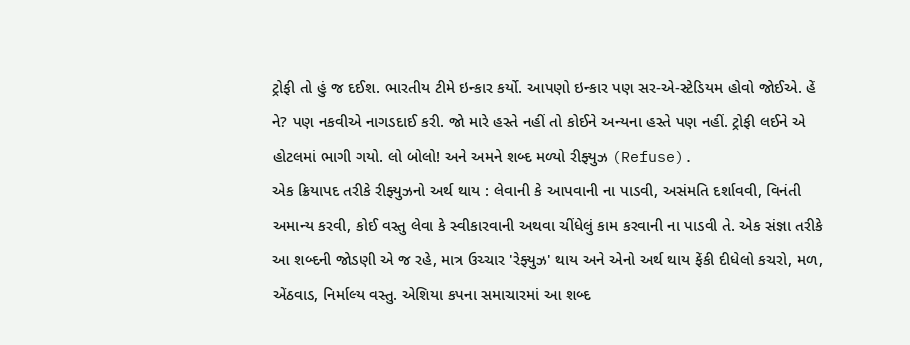ટ્રોફી તો હું જ દઈશ. ભારતીય ટીમે ઇન્કાર કર્યો. આપણો ઇન્કાર પણ સર-એ-સ્ટેડિયમ હોવો જોઈએ. હેં ને? પણ નકવીએ નાગડદાઈ કરી. જો મારે હસ્તે નહીં તો કોઈને અન્યના હસ્તે પણ નહીં. ટ્રોફી લઈને એ હોટલમાં ભાગી ગયો. લો બોલો! અને અમને શબ્દ મળ્યો રીફ્યુઝ (Refuse).
એક ક્રિયાપદ તરીકે રીફ્યુઝનો અર્થ થાય : લેવાની કે આપવાની ના પાડવી, અસંમતિ દર્શાવવી, વિનંતી અમાન્ય કરવી, કોઈ વસ્તુ લેવા કે સ્વીકારવાની અથવા ચીંધેલું કામ કરવાની ના પાડવી તે. એક સંજ્ઞા તરીકે આ શબ્દની જોડણી એ જ રહે, માત્ર ઉચ્ચાર 'રેફ્યુઝ' થાય અને એનો અર્થ થાય ફેંકી દીધેલો કચરો, મળ, એંઠવાડ, નિર્માલ્ય વસ્તુ. એશિયા કપના સમાચારમાં આ શબ્દ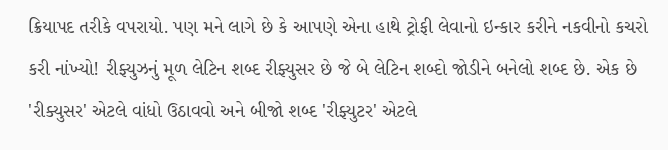ક્રિયાપદ તરીકે વપરાયો. પણ મને લાગે છે કે આપણે એના હાથે ટ્રોફી લેવાનો ઇન્કાર કરીને નકવીનો કચરો કરી નાંખ્યો! રીફ્યુઝનું મૂળ લેટિન શબ્દ રીફ્યુસર છે જે બે લેટિન શબ્દો જોડીને બનેલો શબ્દ છે. એક છે 'રીક્યુસર' એટલે વાંધો ઉઠાવવો અને બીજો શબ્દ 'રીફ્યુટર' એટલે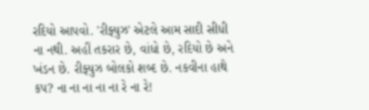રદિયો આપવો. 'રીફ્યુઝ' એટલે આમ સાદી સીધી ના નથી. અહીં તકરાર છે, વાંધો છે, રદિયો છે અને ખંડન છે. રીફ્યુઝ બોલકો શબ્દ છે. નકવીના હાથે કપ? ના ના ના ના ના રે ના રે!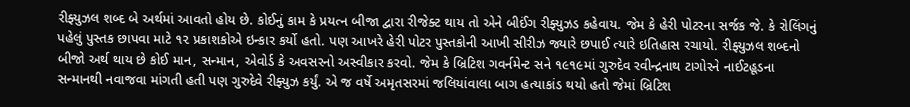રીફ્યુઝલ શબ્દ બે અર્થમાં આવતો હોય છે. કોઈનું કામ કે પ્રયત્ન બીજા દ્વારા રીજેક્ટ થાય તો એને બીઈંગ રીફ્યુઝડ કહેવાય. જેમ કે હેરી પોટરના સર્જક જે. કે રોલિંગનું પહેલું પુસ્તક છાપવા માટે ૧૨ પ્રકાશકોએ ઇન્કાર કર્યો હતો. પણ આખરે હેરી પોટર પુસ્તકોની આખી સીરીઝ જ્યારે છપાઈ ત્યારે ઇતિહાસ રચાયો. રીફ્યુઝલ શબ્દનો બીજો અર્થ થાય છે કોઈ માન, સન્માન, એવોર્ડ કે અવસરનો અસ્વીકાર કરવો. જેમ કે બ્રિટિશ ગવર્નમેન્ટ સને ૧૯૧૯માં ગુરુદેવ રવીન્દ્રનાથ ટાગોરને નાઈટહૂડના સન્માનથી નવાજવા માંગતી હતી પણ ગુરુદેવે રીફ્યુઝ કર્યું. એ જ વર્ષે અમૃતસરમાં જલિયાંવાલા બાગ હત્યાકાંડ થયો હતો જેમાં બ્રિટિશ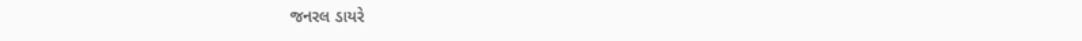જનરલ ડાયરે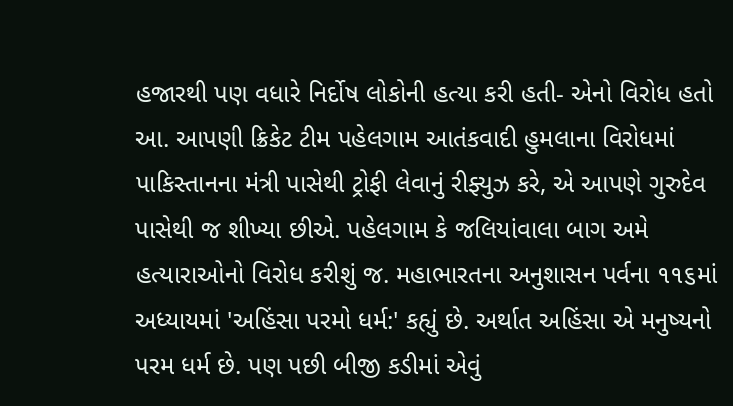હજારથી પણ વધારે નિર્દોષ લોકોની હત્યા કરી હતી- એનો વિરોધ હતો આ. આપણી ક્રિકેટ ટીમ પહેલગામ આતંકવાદી હુમલાના વિરોધમાં પાકિસ્તાનના મંત્રી પાસેથી ટ્રોફી લેવાનું રીફ્યુઝ કરે, એ આપણે ગુરુદેવ પાસેથી જ શીખ્યા છીએ. પહેલગામ કે જલિયાંવાલા બાગ અમે હત્યારાઓનો વિરોધ કરીશું જ. મહાભારતના અનુશાસન પર્વના ૧૧૬માં અધ્યાયમાં 'અહિંસા પરમો ધર્મ:' કહ્યું છે. અર્થાત અહિંસા એ મનુષ્યનો પરમ ધર્મ છે. પણ પછી બીજી કડીમાં એવું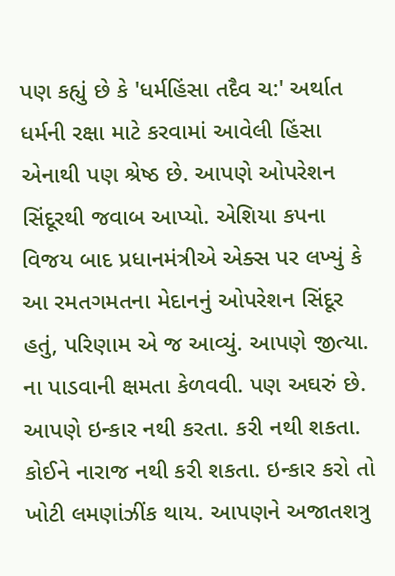પણ કહ્યું છે કે 'ધર્મહિંસા તદૈવ ચ:' અર્થાત ધર્મની રક્ષા માટે કરવામાં આવેલી હિંસા એનાથી પણ શ્રેષ્ઠ છે. આપણે ઓપરેશન સિંદૂરથી જવાબ આપ્યો. એશિયા કપના વિજય બાદ પ્રધાનમંત્રીએ એક્સ પર લખ્યું કે આ રમતગમતના મેદાનનું ઓપરેશન સિંદૂર હતું, પરિણામ એ જ આવ્યું. આપણે જીત્યા.
ના પાડવાની ક્ષમતા કેળવવી. પણ અઘરું છે. આપણે ઇન્કાર નથી કરતા. કરી નથી શકતા. કોઈને નારાજ નથી કરી શકતા. ઇન્કાર કરો તો ખોટી લમણાંઝીંક થાય. આપણને અજાતશત્રુ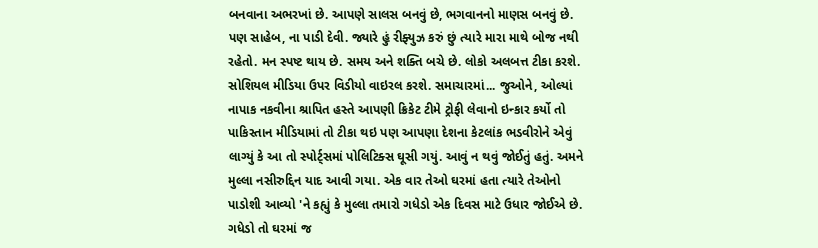બનવાના અભરખાં છે. આપણે સાલસ બનવું છે, ભગવાનનો માણસ બનવું છે. પણ સાહેબ, ના પાડી દેવી. જ્યારે હું રીફ્યુઝ કરું છું ત્યારે મારા માથે બોજ નથી રહેતો. મન સ્પષ્ટ થાય છે. સમય અને શક્તિ બચે છે. લોકો અલબત્ત ટીકા કરશે. સોશિયલ મીડિયા ઉપર વિડીયો વાઇરલ કરશે. સમાચારમાં... જુઓને, ઓલ્યાં નાપાક નકવીના શ્રાપિત હસ્તે આપણી ક્રિકેટ ટીમે ટ્રોફી લેવાનો ઇન્કાર કર્યો તો પાકિસ્તાન મીડિયામાં તો ટીકા થઇ પણ આપણા દેશના કેટલાંક ભડવીરોને એવું લાગ્યું કે આ તો સ્પોર્ટ્સમાં પોલિટિક્સ ઘૂસી ગયું. આવું ન થવું જોઈતું હતું. અમને મુલ્લા નસીરુદ્દિન યાદ આવી ગયા. એક વાર તેઓ ઘરમાં હતા ત્યારે તેઓનો પાડોશી આવ્યો 'ને કહ્યું કે મુલ્લા તમારો ગધેડો એક દિવસ માટે ઉધાર જોઈએ છે. ગધેડો તો ઘરમાં જ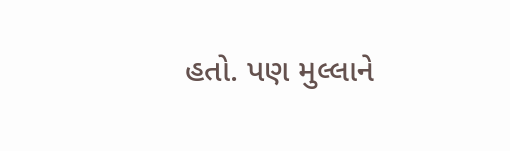હતો. પણ મુલ્લાને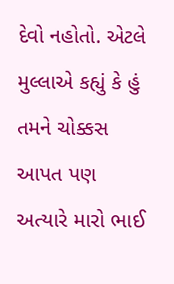દેવો નહોતો. એટલે મુલ્લાએ કહ્યું કે હું તમને ચોક્કસ આપત પણ અત્યારે મારો ભાઈ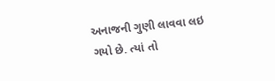અનાજની ગુણી લાવવા લઇ ગયો છે. ત્યાં તો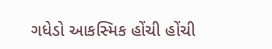ગધેડો આકસ્મિક હોંચી હોંચી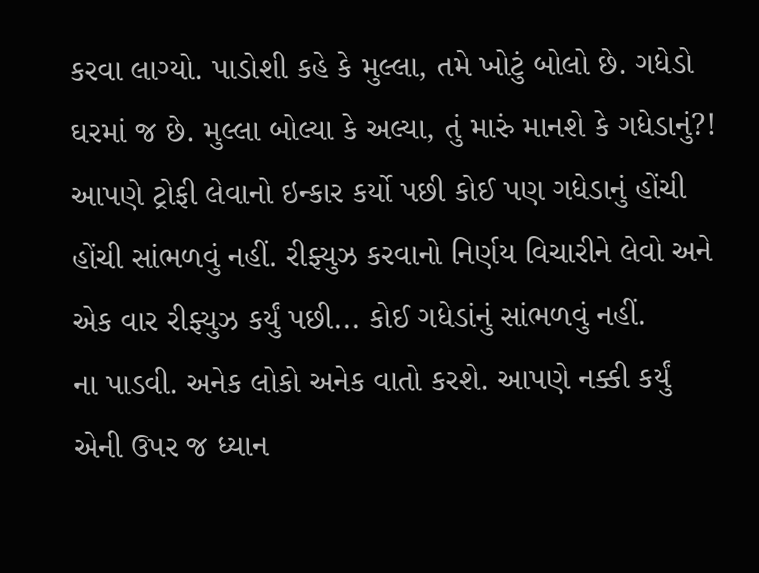કરવા લાગ્યો. પાડોશી કહે કે મુલ્લા, તમે ખોટું બોલો છે. ગધેડો ઘરમાં જ છે. મુલ્લા બોલ્યા કે અલ્યા, તું મારું માનશે કે ગધેડાનું?! આપણે ટ્રોફી લેવાનો ઇન્કાર કર્યો પછી કોઈ પણ ગધેડાનું હોંચી હોંચી સાંભળવું નહીં. રીફ્યુઝ કરવાનો નિર્ણય વિચારીને લેવો અને એક વાર રીફ્યુઝ કર્યું પછી... કોઈ ગધેડાંનું સાંભળવું નહીં.
ના પાડવી. અનેક લોકો અનેક વાતો કરશે. આપણે નક્કી કર્યું એની ઉપર જ ધ્યાન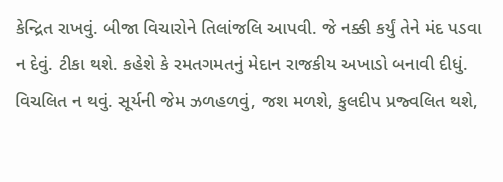કેન્દ્રિત રાખવું. બીજા વિચારોને તિલાંજલિ આપવી. જે નક્કી કર્યું તેને મંદ પડવા ન દેવું. ટીકા થશે. કહેશે કે રમતગમતનું મેદાન રાજકીય અખાડો બનાવી દીધું. વિચલિત ન થવું. સૂર્યની જેમ ઝળહળવું, જશ મળશે, કુલદીપ પ્રજ્વલિત થશે,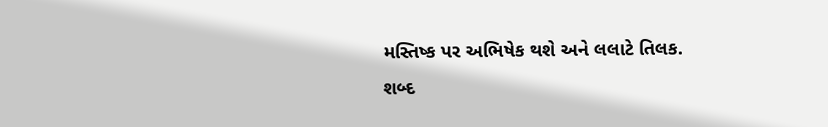મસ્તિષ્ક પર અભિષેક થશે અને લલાટે તિલક.
શબ્દ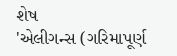શેષ
'એલીગન્સ (ગરિમાપૂર્ણ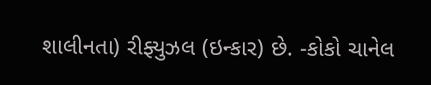શાલીનતા) રીફ્યુઝલ (ઇન્કાર) છે. -કોકો ચાનેલ